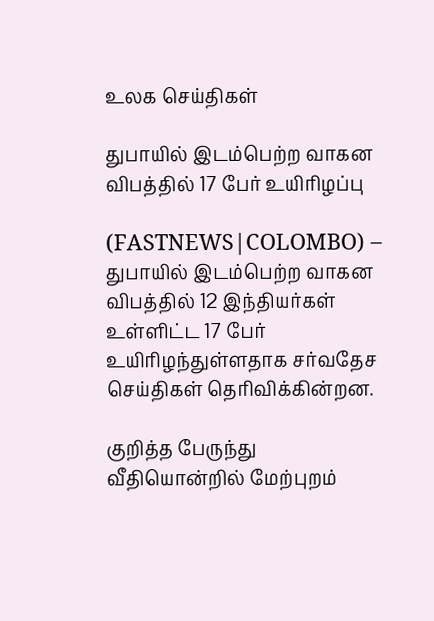உலக செய்திகள்

துபாயில் இடம்பெற்ற வாகன விபத்தில் 17 பேர் உயிரிழப்பு

(FASTNEWS|COLOMBO) – துபாயில் இடம்பெற்ற வாகன விபத்தில் 12 இந்தியர்கள் உள்ளிட்ட 17 பேர் உயிரிழந்துள்ளதாக சர்வதேச செய்திகள் தெரிவிக்கின்றன.

குறித்த பேருந்து வீதியொன்றில் மேற்புறம்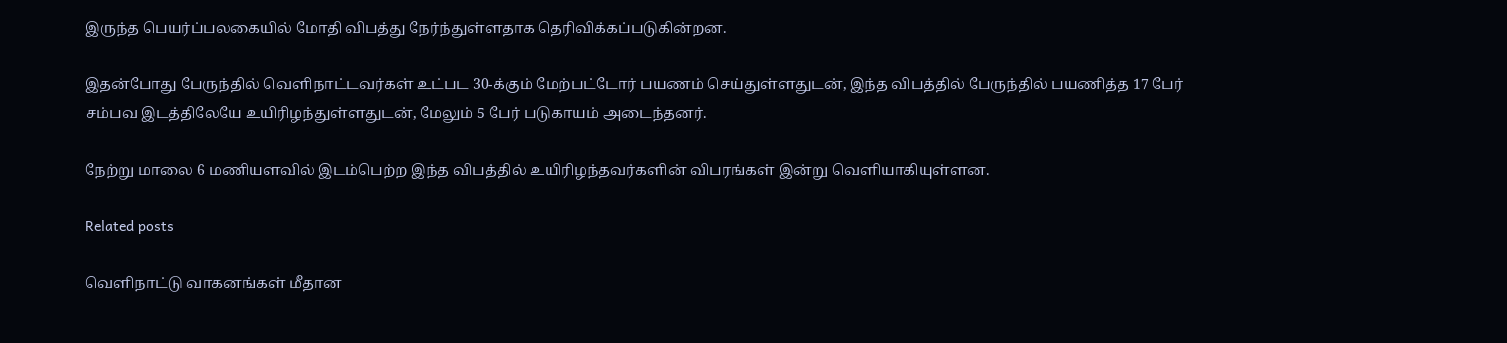இருந்த பெயர்ப்பலகையில் மோதி விபத்து நேர்ந்துள்ளதாக தெரிவிக்கப்படுகின்றன.

இதன்போது பேருந்தில் வௌிநாட்டவர்கள் உட்பட 30-க்கும் மேற்பட்டோர் பயணம் செய்துள்ளதுடன், இந்த விபத்தில் பேருந்தில் பயணித்த 17 பேர் சம்பவ இடத்திலேயே உயிரிழந்துள்ளதுடன், மேலும் 5 பேர் படுகாயம் அடைந்தனர்.

நேற்று மாலை 6 மணியளவில் இடம்பெற்ற இந்த விபத்தில் உயிரிழந்தவர்களின் விபரங்கள் இன்று வௌியாகியுள்ளன.

Related posts

வெளிநாட்டு வாகனங்கள் மீதான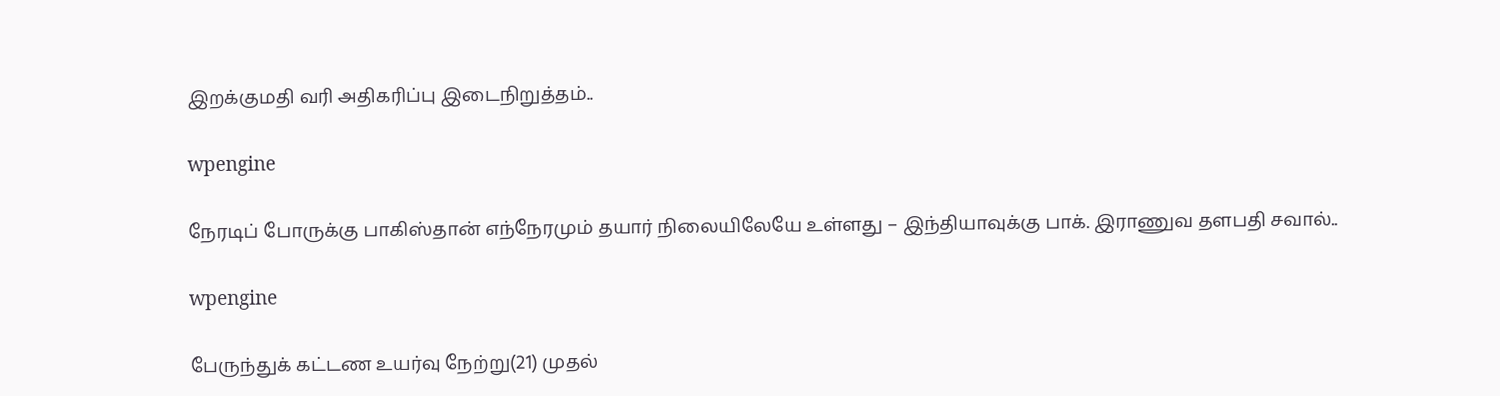இறக்குமதி வரி அதிகரிப்பு இடைநிறுத்தம்..

wpengine

நேரடிப் போருக்கு பாகிஸ்தான் எந்நேரமும் தயார் நிலையிலேயே உள்ளது – இந்தியாவுக்கு பாக். இராணுவ தளபதி சவால்..

wpengine

பேருந்துக் கட்டண உயர்வு நேற்று(21) முதல்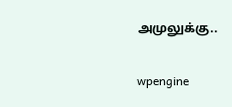அமுலுக்கு..

wpengine